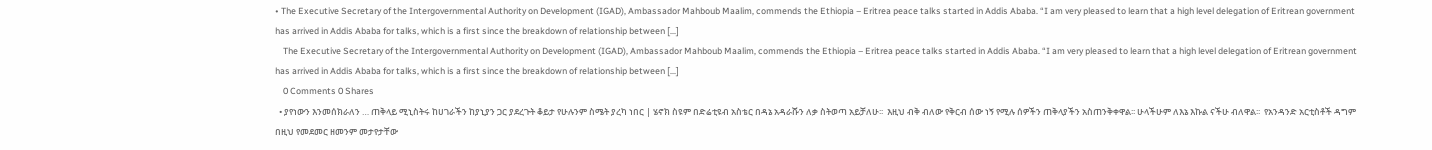• The Executive Secretary of the Intergovernmental Authority on Development (IGAD), Ambassador Mahboub Maalim, commends the Ethiopia – Eritrea peace talks started in Addis Ababa. “I am very pleased to learn that a high level delegation of Eritrean government has arrived in Addis Ababa for talks, which is a first since the breakdown of relationship between […]
    The Executive Secretary of the Intergovernmental Authority on Development (IGAD), Ambassador Mahboub Maalim, commends the Ethiopia – Eritrea peace talks started in Addis Ababa. “I am very pleased to learn that a high level delegation of Eritrean government has arrived in Addis Ababa for talks, which is a first since the breakdown of relationship between […]
    0 Comments 0 Shares
  • ያየነውን እንመሰክራለን … ጠቅላይ ሚኒስትሩ ከሀገራችን ከያኒያን ጋር ያደረጉት ቆይታ የሁሉንም ስሜት ያረካ ነበር | ሄኖክ ስዩም በድሬቲዩብ አስቴር በዳኔ አዳራሹን ለቃ ስትወጣ አይቻለሁ፡፡  እዚህ ብቅ ብለው የቅርብ ሰው ነኝ የሚሉ ሰዎችን ጠቅላያችን አስጠንቅቀዋል፡፡ ሁላችሁም ለእኔ እኩል ናችሁ ብለዋል፡፡  የአንዳንድ አርቲስቶች ዳግም በዚህ የመደመር ዘመንም መታየታቸው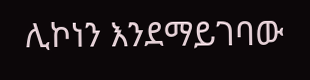ሊኮነን እንደማይገባው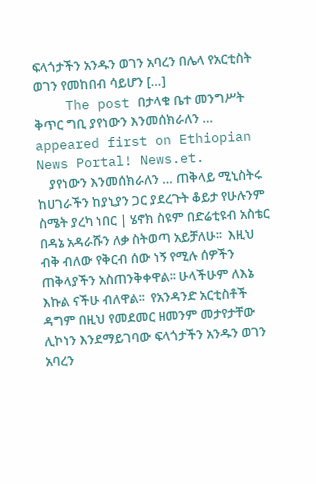ፍላጎታችን አንዱን ወገን አባረን በሌላ የአርቲስት ወገን የመከበብ ሳይሆን […]
    The post በታላቁ ቤተ መንግሥት ቅጥር ግቢ ያየነውን እንመሰክራለን … appeared first on Ethiopian News Portal! News.et.
    ያየነውን እንመሰክራለን … ጠቅላይ ሚኒስትሩ ከሀገራችን ከያኒያን ጋር ያደረጉት ቆይታ የሁሉንም ስሜት ያረካ ነበር | ሄኖክ ስዩም በድሬቲዩብ አስቴር በዳኔ አዳራሹን ለቃ ስትወጣ አይቻለሁ፡፡  እዚህ ብቅ ብለው የቅርብ ሰው ነኝ የሚሉ ሰዎችን ጠቅላያችን አስጠንቅቀዋል፡፡ ሁላችሁም ለእኔ እኩል ናችሁ ብለዋል፡፡  የአንዳንድ አርቲስቶች ዳግም በዚህ የመደመር ዘመንም መታየታቸው ሊኮነን እንደማይገባው ፍላጎታችን አንዱን ወገን አባረን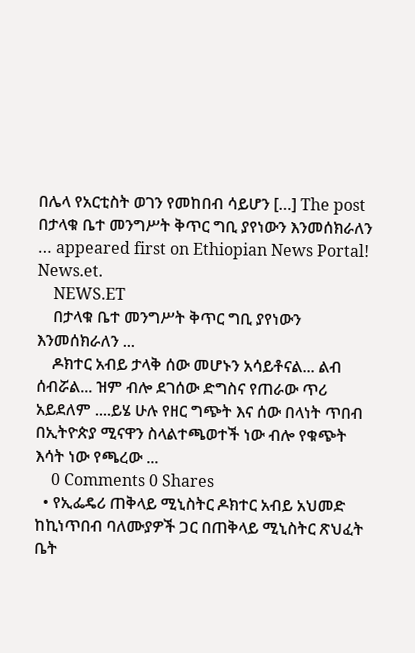በሌላ የአርቲስት ወገን የመከበብ ሳይሆን […] The post በታላቁ ቤተ መንግሥት ቅጥር ግቢ ያየነውን እንመሰክራለን … appeared first on Ethiopian News Portal! News.et.
    NEWS.ET
    በታላቁ ቤተ መንግሥት ቅጥር ግቢ ያየነውን እንመሰክራለን ...
    ዶክተር አብይ ታላቅ ሰው መሆኑን አሳይቶናል... ልብ ሰብሯል... ዝም ብሎ ደገሰው ድግስና የጠራው ጥሪ አይደለም ....ይሄ ሁሉ የዘር ግጭት እና ሰው በላነት ጥበብ በኢትዮጵያ ሚናዋን ስላልተጫወተች ነው ብሎ የቁጭት እሳት ነው የጫረው ...
    0 Comments 0 Shares
  • የኢፌዴሪ ጠቅላይ ሚኒስትር ዶክተር አብይ አህመድ ከኪነጥበብ ባለሙያዎች ጋር በጠቅላይ ሚኒስትር ጽህፈት ቤት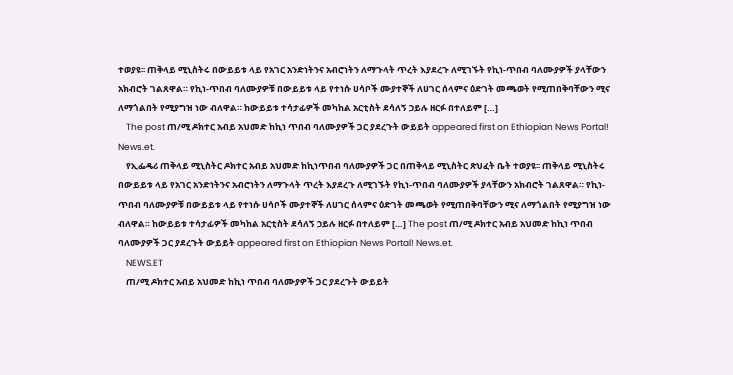ተወያዩ፡፡ ጠቅላይ ሚኒስትሩ በውይይቱ ላይ የአገር አንድነትንና አብሮነትን ለማጉላት ጥረት እያደረጉ ለሚገኙት የኪነ-ጥበብ ባለሙያዎች ያላቸውን አክብሮት ገልጸዋል። የኪነ-ጥበብ ባለሙያዎቹ በውይይቱ ላይ የተነሱ ሀሳቦች ሙያተኞች ለሀገር ሰላምና ዕድገት መጫወት የሚጠበቅባቸውን ሚና ለማጎልበት የሚያግዝ ነው ብለዋል። ከውይይቱ ተሳታፊዎች መካከል አርቲስት ደሳለኝ ኃይሉ ዘርፉ በተለይም […]
    The post ጠ/ሚ ዶክተር አብይ አህመድ ከኪነ ጥበብ ባለሙያዎች ጋር ያደረጉት ውይይት appeared first on Ethiopian News Portal! News.et.
    የኢፌዴሪ ጠቅላይ ሚኒስትር ዶክተር አብይ አህመድ ከኪነጥበብ ባለሙያዎች ጋር በጠቅላይ ሚኒስትር ጽህፈት ቤት ተወያዩ፡፡ ጠቅላይ ሚኒስትሩ በውይይቱ ላይ የአገር አንድነትንና አብሮነትን ለማጉላት ጥረት እያደረጉ ለሚገኙት የኪነ-ጥበብ ባለሙያዎች ያላቸውን አክብሮት ገልጸዋል። የኪነ-ጥበብ ባለሙያዎቹ በውይይቱ ላይ የተነሱ ሀሳቦች ሙያተኞች ለሀገር ሰላምና ዕድገት መጫወት የሚጠበቅባቸውን ሚና ለማጎልበት የሚያግዝ ነው ብለዋል። ከውይይቱ ተሳታፊዎች መካከል አርቲስት ደሳለኝ ኃይሉ ዘርፉ በተለይም […] The post ጠ/ሚ ዶክተር አብይ አህመድ ከኪነ ጥበብ ባለሙያዎች ጋር ያደረጉት ውይይት appeared first on Ethiopian News Portal! News.et.
    NEWS.ET
    ጠ/ሚ ዶክተር አብይ አህመድ ከኪነ ጥበብ ባለሙያዎች ጋር ያደረጉት ውይይት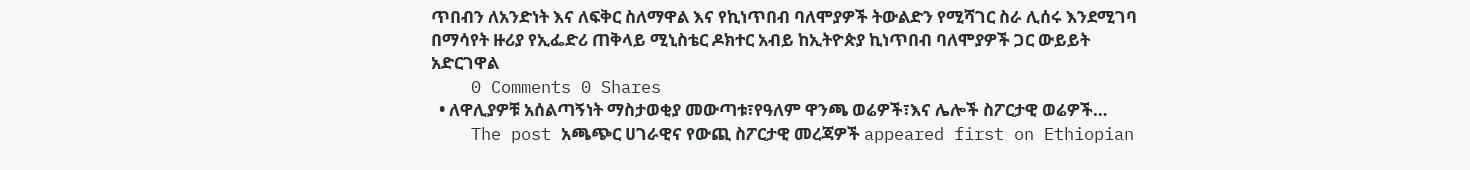ጥበብን ለአንድነት እና ለፍቅር ስለማዋል እና የኪነጥበብ ባለሞያዎች ትውልድን የሚሻገር ስራ ሊሰሩ እንደሚገባ በማሳየት ዙሪያ የኢፌድሪ ጠቅላይ ሚኒስቴር ዶክተር አብይ ከኢትዮጵያ ኪነጥበብ ባለሞያዎች ጋር ውይይት አድርገዋል
    0 Comments 0 Shares
  • ለዋሊያዎቹ አሰልጣኝነት ማስታወቂያ መውጣቱ፣የዓለም ዋንጫ ወሬዎች፣እና ሌሎች ስፖርታዊ ወሬዎች…
    The post አጫጭር ሀገራዊና የውጪ ስፖርታዊ መረጃዎች appeared first on Ethiopian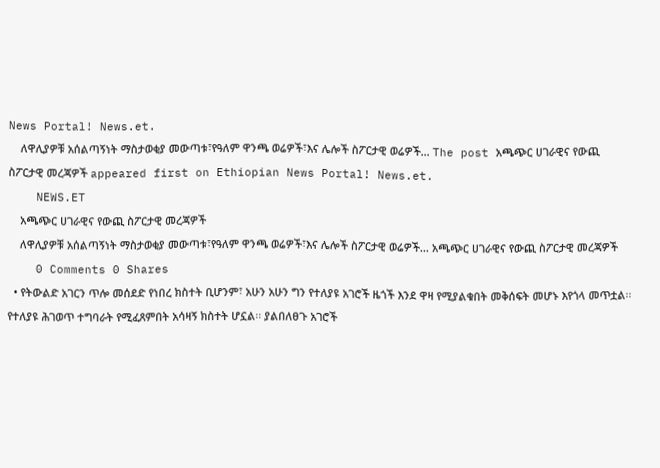News Portal! News.et.
    ለዋሊያዎቹ አሰልጣኝነት ማስታወቂያ መውጣቱ፣የዓለም ዋንጫ ወሬዎች፣እና ሌሎች ስፖርታዊ ወሬዎች… The post አጫጭር ሀገራዊና የውጪ ስፖርታዊ መረጃዎች appeared first on Ethiopian News Portal! News.et.
    NEWS.ET
    አጫጭር ሀገራዊና የውጪ ስፖርታዊ መረጃዎች
    ለዋሊያዎቹ አሰልጣኝነት ማስታወቂያ መውጣቱ፣የዓለም ዋንጫ ወሬዎች፣እና ሌሎች ስፖርታዊ ወሬዎች... አጫጭር ሀገራዊና የውጪ ስፖርታዊ መረጃዎች
    0 Comments 0 Shares
  • የትውልድ አገርን ጥሎ መሰደድ የነበረ ክስተት ቢሆንም፣ አሁን አሁን ግን የተለያዩ አገሮች ዜጎች እንደ ዋዛ የሚያልቁበት መቅሰፍት መሆኑ እየጎላ መጥቷል፡፡ የተለያዩ ሕገወጥ ተግባራት የሚፈጸምበት አሳዛኝ ክስተት ሆኗል፡፡ ያልበለፀጉ አገሮች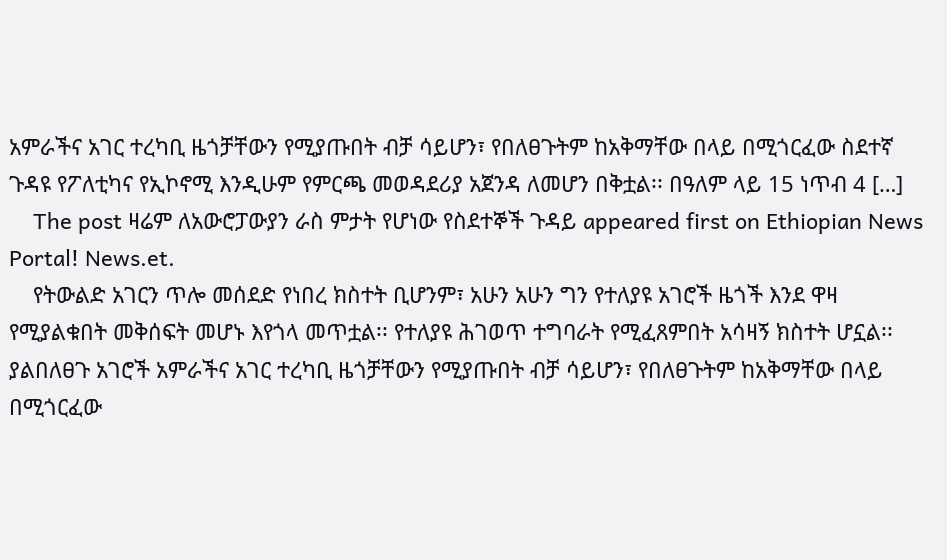አምራችና አገር ተረካቢ ዜጎቻቸውን የሚያጡበት ብቻ ሳይሆን፣ የበለፀጉትም ከአቅማቸው በላይ በሚጎርፈው ስደተኛ ጉዳዩ የፖለቲካና የኢኮኖሚ እንዲሁም የምርጫ መወዳደሪያ አጀንዳ ለመሆን በቅቷል፡፡ በዓለም ላይ 15 ነጥብ 4 […]
    The post ዛሬም ለአውሮፓውያን ራስ ምታት የሆነው የስደተኞች ጉዳይ appeared first on Ethiopian News Portal! News.et.
    የትውልድ አገርን ጥሎ መሰደድ የነበረ ክስተት ቢሆንም፣ አሁን አሁን ግን የተለያዩ አገሮች ዜጎች እንደ ዋዛ የሚያልቁበት መቅሰፍት መሆኑ እየጎላ መጥቷል፡፡ የተለያዩ ሕገወጥ ተግባራት የሚፈጸምበት አሳዛኝ ክስተት ሆኗል፡፡ ያልበለፀጉ አገሮች አምራችና አገር ተረካቢ ዜጎቻቸውን የሚያጡበት ብቻ ሳይሆን፣ የበለፀጉትም ከአቅማቸው በላይ በሚጎርፈው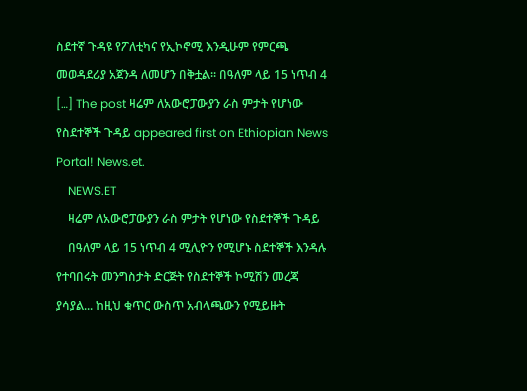ስደተኛ ጉዳዩ የፖለቲካና የኢኮኖሚ እንዲሁም የምርጫ መወዳደሪያ አጀንዳ ለመሆን በቅቷል፡፡ በዓለም ላይ 15 ነጥብ 4 […] The post ዛሬም ለአውሮፓውያን ራስ ምታት የሆነው የስደተኞች ጉዳይ appeared first on Ethiopian News Portal! News.et.
    NEWS.ET
    ዛሬም ለአውሮፓውያን ራስ ምታት የሆነው የስደተኞች ጉዳይ
    በዓለም ላይ 15 ነጥብ 4 ሚሊዮን የሚሆኑ ስደተኞች እንዳሉ የተባበሩት መንግስታት ድርጅት የስደተኞች ኮሚሽን መረጃ ያሳያል... ከዚህ ቁጥር ውስጥ አብላጫውን የሚይዙት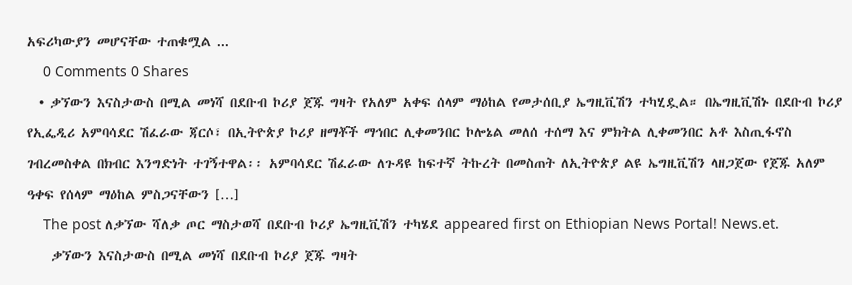አፍሪካውያን መሆናቸው ተጠቁሟል ...
    0 Comments 0 Shares
  • ቃኘውን እናስታውስ በሚል መነሻ በደቡብ ኮሪያ ጀጁ ግዛት የአለም አቀፍ ሰላም ማዕከል የመታሰቢያ ኤግዚቪሽን ተካሂዷል። በኤግዚቪሽኑ በደቡብ ኮሪያ የኢፌዲሪ አምባሳደር ሽፈራው ጃርሶ፣ በኢትዮጵያ ኮሪያ ዘማቾች ማኅበር ሊቀመንበር ኮሎኔል መለሰ ተሰማ እና ምክትል ሊቀመንበር አቶ እስጢፋኖስ ገብረመስቀል በክብር እንግድነት ተገኝተዋል፡፡ አምባሳደር ሽፈራው ለጉዳዩ ከፍተኛ ትኩረት በመስጠት ለኢትዮጵያ ልዩ ኤግዚቪሽን ላዘጋጀው የጀጁ አለም ዓቀፍ የሰላም ማዕከል ምስጋናቸውን […]
    The post ለቃኘው ሻለቃ ጦር ማስታወሻ በደቡብ ኮሪያ ኤግዚቪሽን ተካሄደ appeared first on Ethiopian News Portal! News.et.
    ቃኘውን እናስታውስ በሚል መነሻ በደቡብ ኮሪያ ጀጁ ግዛት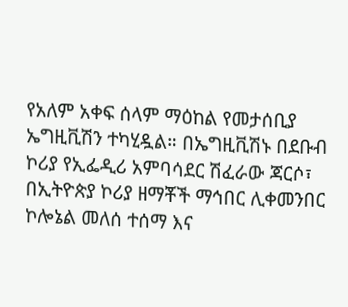የአለም አቀፍ ሰላም ማዕከል የመታሰቢያ ኤግዚቪሽን ተካሂዷል። በኤግዚቪሽኑ በደቡብ ኮሪያ የኢፌዲሪ አምባሳደር ሽፈራው ጃርሶ፣ በኢትዮጵያ ኮሪያ ዘማቾች ማኅበር ሊቀመንበር ኮሎኔል መለሰ ተሰማ እና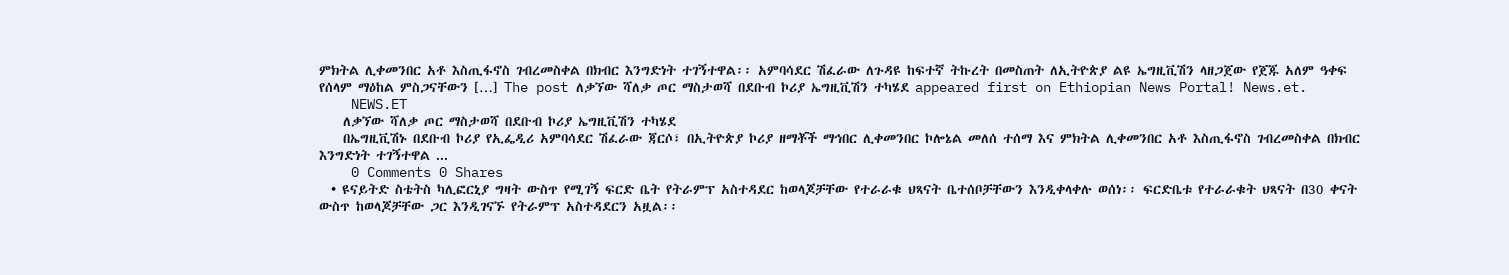ምክትል ሊቀመንበር አቶ እስጢፋኖስ ገብረመስቀል በክብር እንግድነት ተገኝተዋል፡፡ አምባሳደር ሽፈራው ለጉዳዩ ከፍተኛ ትኩረት በመስጠት ለኢትዮጵያ ልዩ ኤግዚቪሽን ላዘጋጀው የጀጁ አለም ዓቀፍ የሰላም ማዕከል ምስጋናቸውን […] The post ለቃኘው ሻለቃ ጦር ማስታወሻ በደቡብ ኮሪያ ኤግዚቪሽን ተካሄደ appeared first on Ethiopian News Portal! News.et.
    NEWS.ET
    ለቃኘው ሻለቃ ጦር ማስታወሻ በደቡብ ኮሪያ ኤግዚቪሽን ተካሄደ
    በኤግዚቪሽኑ በደቡብ ኮሪያ የኢፌዲሪ አምባሳደር ሽፈራው ጃርሶ፣ በኢትዮጵያ ኮሪያ ዘማቾች ማኅበር ሊቀመንበር ኮሎኔል መለሰ ተሰማ እና ምክትል ሊቀመንበር አቶ እስጢፋኖስ ገብረመስቀል በክብር እንግድነት ተገኝተዋል ...
    0 Comments 0 Shares
  • ዩናይትድ ስቴትስ ካሊፎርኒያ ግዛት ውስጥ የሚገኝ ፍርድ ቤት የትራምፕ አስተዳደር ከወላጆቻቸው የተራራቁ ህጻናት ቤተሰቦቻቸውን እንዲቀላቀሉ ወሰነ፡፡ ፍርድቤቱ የተራራቁት ህጻናት በ30 ቀናት ውስጥ ከወላጆቻቸው ጋር እንዲገናኙ የትራምፕ አስተዳደርን አዟል፡፡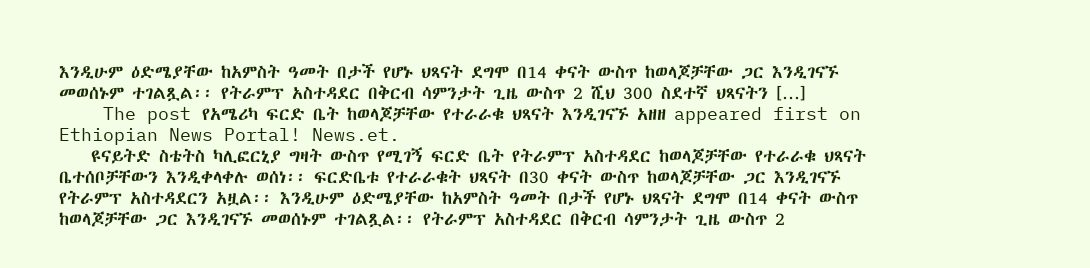እንዲሁም ዕድሜያቸው ከአምስት ዓመት በታች የሆኑ ህጻናት ደግሞ በ14 ቀናት ውስጥ ከወላጆቻቸው ጋር እንዲገናኙ መወሰኑም ተገልጿል፡፡ የትራምፕ አስተዳደር በቅርብ ሳምንታት ጊዜ ውስጥ 2 ሺህ 300 ስደተኛ ህጻናትን […]
    The post የአሜሪካ ፍርድ ቤት ከወላጆቻቸው የተራራቁ ህጻናት እንዲገናኙ አዘዘ appeared first on Ethiopian News Portal! News.et.
    ዩናይትድ ስቴትስ ካሊፎርኒያ ግዛት ውስጥ የሚገኝ ፍርድ ቤት የትራምፕ አስተዳደር ከወላጆቻቸው የተራራቁ ህጻናት ቤተሰቦቻቸውን እንዲቀላቀሉ ወሰነ፡፡ ፍርድቤቱ የተራራቁት ህጻናት በ30 ቀናት ውስጥ ከወላጆቻቸው ጋር እንዲገናኙ የትራምፕ አስተዳደርን አዟል፡፡ እንዲሁም ዕድሜያቸው ከአምስት ዓመት በታች የሆኑ ህጻናት ደግሞ በ14 ቀናት ውስጥ ከወላጆቻቸው ጋር እንዲገናኙ መወሰኑም ተገልጿል፡፡ የትራምፕ አስተዳደር በቅርብ ሳምንታት ጊዜ ውስጥ 2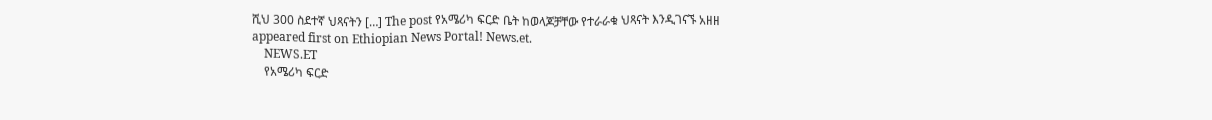ሺህ 300 ስደተኛ ህጻናትን […] The post የአሜሪካ ፍርድ ቤት ከወላጆቻቸው የተራራቁ ህጻናት እንዲገናኙ አዘዘ appeared first on Ethiopian News Portal! News.et.
    NEWS.ET
    የአሜሪካ ፍርድ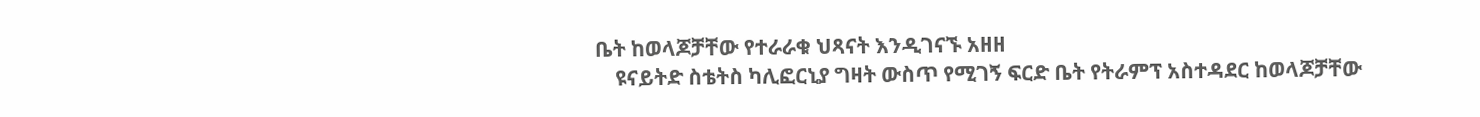ቤት ከወላጆቻቸው የተራራቁ ህጻናት እንዲገናኙ አዘዘ
    ዩናይትድ ስቴትስ ካሊፎርኒያ ግዛት ውስጥ የሚገኝ ፍርድ ቤት የትራምፕ አስተዳደር ከወላጆቻቸው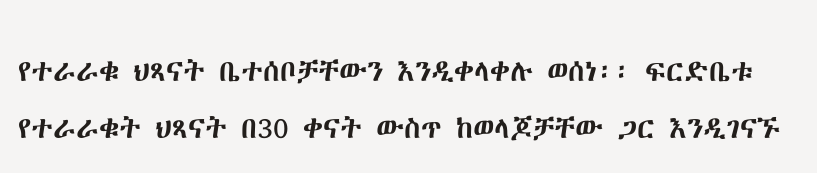የተራራቁ ህጻናት ቤተሰቦቻቸውን እንዲቀላቀሉ ወሰነ፡፡ ፍርድቤቱ የተራራቁት ህጻናት በ30 ቀናት ውስጥ ከወላጆቻቸው ጋር እንዲገናኙ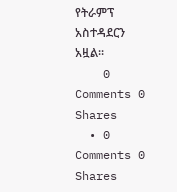የትራምፕ አስተዳደርን አዟል፡፡
    0 Comments 0 Shares
  • 0 Comments 0 Shares